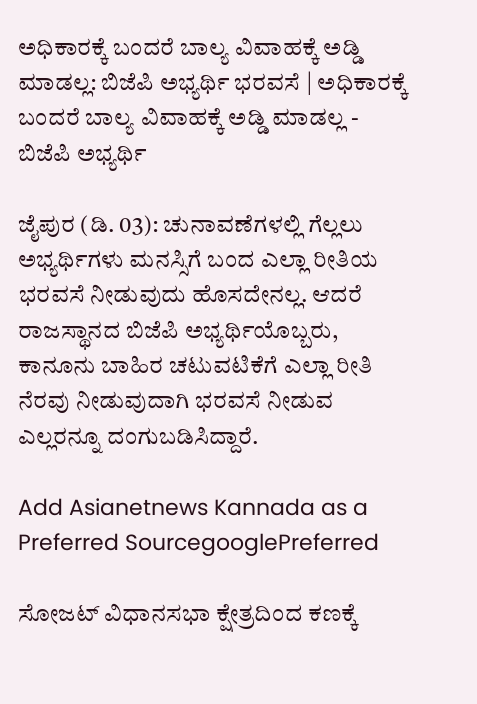ಅಧಿಕಾರಕ್ಕೆ ಬಂದರೆ ಬಾಲ್ಯ ವಿವಾಹಕ್ಕೆ ಅಡ್ಡಿ ಮಾಡಲ್ಲ: ಬಿಜೆಪಿ ಅಭ್ಯರ್ಥಿ ಭರವಸೆ | ಅಧಿಕಾರಕ್ಕೆ ಬಂದರೆ ಬಾಲ್ಯ ವಿವಾಹಕ್ಕೆ ಅಡ್ಡಿ ಮಾಡಲ್ಲ - ಬಿಜೆಪಿ ಅಭ್ಯರ್ಥಿ

ಜೈಪುರ (ಡಿ. 03): ಚುನಾವಣೆಗಳಲ್ಲಿ ಗೆಲ್ಲಲು ಅಭ್ಯರ್ಥಿಗಳು ಮನಸ್ಸಿಗೆ ಬಂದ ಎಲ್ಲಾ ರೀತಿಯ ಭರವಸೆ ನೀಡುವುದು ಹೊಸದೇನಲ್ಲ. ಆದರೆ ರಾಜಸ್ಥಾನದ ಬಿಜೆಪಿ ಅಭ್ಯರ್ಥಿಯೊಬ್ಬರು, ಕಾನೂನು ಬಾಹಿರ ಚಟುವಟಿಕೆಗೆ ಎಲ್ಲಾ ರೀತಿ ನೆರವು ನೀಡುವುದಾಗಿ ಭರವಸೆ ನೀಡುವ ಎಲ್ಲರನ್ನೂ ದಂಗುಬಡಿಸಿದ್ದಾರೆ.

Add Asianetnews Kannada as a Preferred SourcegooglePreferred

ಸೋಜಟ್‌ ವಿಧಾನಸಭಾ ಕ್ಷೇತ್ರದಿಂದ ಕಣಕ್ಕೆ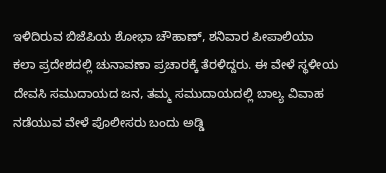ಇಳಿದಿರುವ ಬಿಜೆಪಿಯ ಶೋಭಾ ಚೌಹಾಣ್‌, ಶನಿವಾರ ಪೀಪಾಲಿಯಾ ಕಲಾ ಪ್ರದೇಶದಲ್ಲಿ ಚುನಾವಣಾ ಪ್ರಚಾರಕ್ಕೆ ತೆರಳಿದ್ದರು. ಈ ವೇಳೆ ಸ್ಥಳೀಯ ದೇವಸಿ ಸಮುದಾಯದ ಜನ, ತಮ್ಮ ಸಮುದಾಯದಲ್ಲಿ ಬಾಲ್ಯ ವಿವಾಹ ನಡೆಯುವ ವೇಳೆ ಪೊಲೀಸರು ಬಂದು ಅಡ್ಡಿ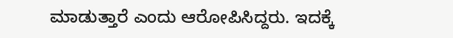ಮಾಡುತ್ತಾರೆ ಎಂದು ಆರೋಪಿಸಿದ್ದರು. ಇದಕ್ಕೆ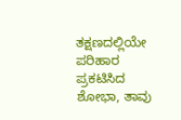ತಕ್ಷಣದಲ್ಲಿಯೇ ಪರಿಹಾರ ಪ್ರಕಟಿಸಿದ ಶೋಭಾ, ತಾವು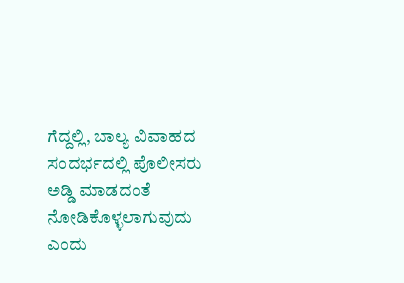ಗೆದ್ದಲ್ಲಿ, ಬಾಲ್ಯ ವಿವಾಹದ ಸಂದರ್ಭದಲ್ಲಿ ಪೊಲೀಸರು ಅಡ್ಡಿ ಮಾಡದಂತೆ ನೋಡಿಕೊಳ್ಳಲಾಗುವುದು ಎಂದು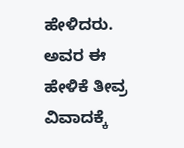ಹೇಳಿದರು. ಅವರ ಈ ಹೇಳಿಕೆ ತೀವ್ರ ವಿವಾದಕ್ಕೆ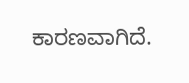ಕಾರಣವಾಗಿದೆ.